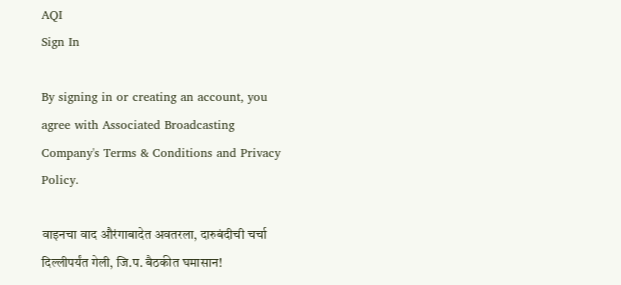AQI
Sign In

By signing in or creating an account, you agree with Associated Broadcasting Company's Terms & Conditions and Privacy Policy.

वाइनचा वाद औरंगाबादेत अवतरला, दारुबंदीची चर्चा दिल्लीपर्यंत गेली, जि.प. बैठकीत घमासान!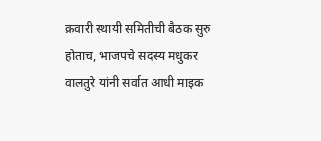क्रवारी स्थायी समितीची बैठक सुरु होताच, भाजपचे सदस्य मधुकर वालतुरे यांनी सर्वात आधी माइक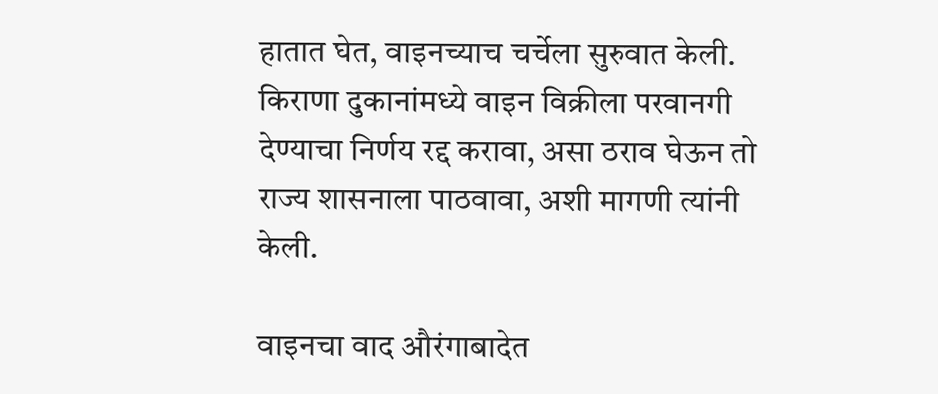हातात घेत, वाइनच्याच चर्चेला सुरुवात केली. किराणा दुकानांमध्ये वाइन विक्रीला परवानगी देण्याचा निर्णय रद्द करावा, असा ठराव घेऊन तो राज्य शासनाला पाठवावा, अशी मागणी त्यांनी केली.

वाइनचा वाद औरंगाबादेत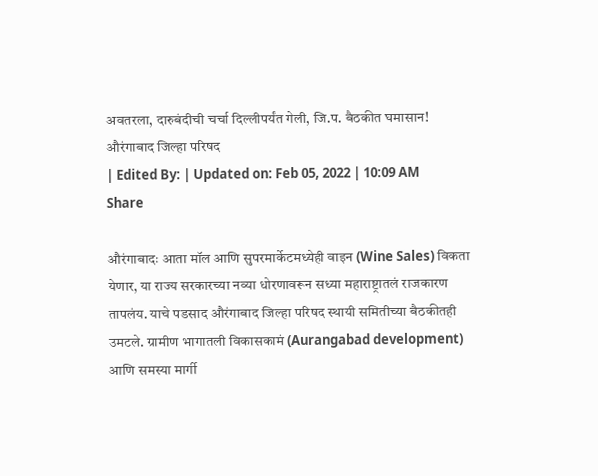अवतरला, दारुबंदीची चर्चा दिल्लीपर्यंत गेली, जि.प. बैठकीत घमासान!
औरंगाबाद जिल्हा परिषद
| Edited By: | Updated on: Feb 05, 2022 | 10:09 AM
Share

औरंगाबादः आता मॉल आणि सुपरमार्केटमध्येही वाइन (Wine Sales) विकता येणार, या राज्य सरकारच्या नव्या धोरणावरून सध्या महाराष्ट्रातलं राजकारण तापलंय. याचे पडसाद औरंगाबाद जिल्हा परिषद स्थायी समितीच्या बैठकीतही उमटले. ग्रामीण भागातली विकासकामं (Aurangabad development) आणि समस्या मार्गी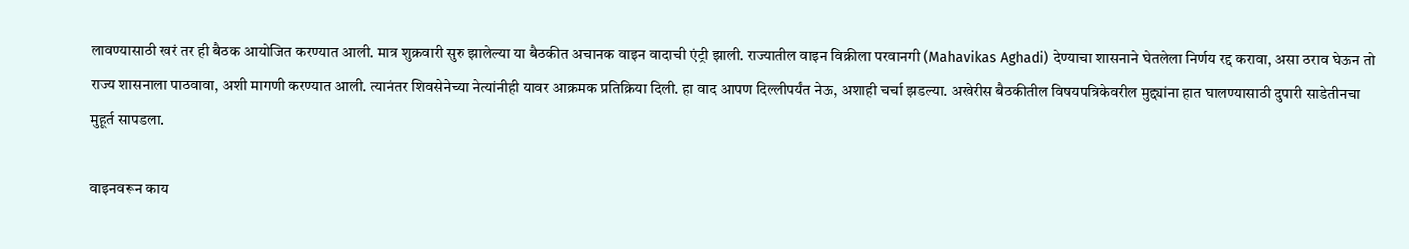लावण्यासाठी खरं तर ही बैठक आयोजित करण्यात आली. मात्र शुक्रवारी सुरु झालेल्या या बैठकीत अचानक वाइन वादाची एंट्री झाली. राज्यातील वाइन विक्रीला परवानगी (Mahavikas Aghadi) देण्याचा शासनाने घेतलेला निर्णय रद्द करावा, असा ठराव घेऊन तो राज्य शासनाला पाठवावा, अशी मागणी करण्यात आली. त्यानंतर शिवसेनेच्या नेत्यांनीही यावर आक्रमक प्रतिक्रिया दिली. हा वाद आपण दिल्लीपर्यंत नेऊ, अशाही चर्चा झडल्या. अखेरीस बैठकीतील विषयपत्रिकेवरील मुद्द्यांना हात घालण्यासाठी दुपारी साडेतीनचा मुहूर्त सापडला.

वाइनवरून काय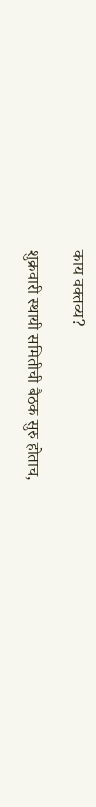काय वक्तव्य?

शुक्रवारी स्थायी समितीची बैठक सुरु होताच,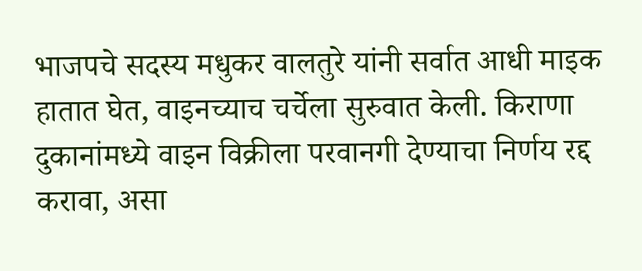भाजपचे सदस्य मधुकर वालतुरे यांनी सर्वात आधी माइक हातात घेत, वाइनच्याच चर्चेला सुरुवात केली. किराणा दुकानांमध्ये वाइन विक्रीला परवानगी देण्याचा निर्णय रद्द करावा, असा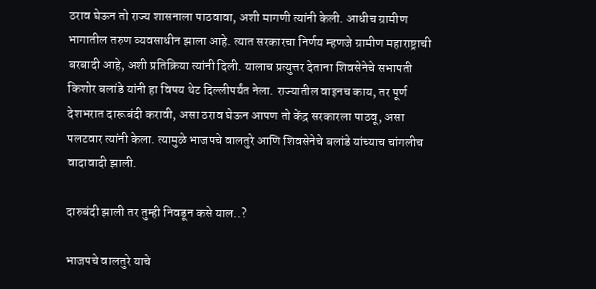ठराव घेऊन तो राज्य शासनाला पाठवावा, अशी मागणी त्यांनी केली. आधीच ग्रामीण भागातील तरुण व्यवसाधीन झाला आहे. त्यात सरकारचा निर्णय म्हणजे ग्रामीण महाराष्ट्राची बरबादी आहे, अशी प्रतिक्रिया त्यांनी दिली. यालाच प्रत्युत्तर देताना शिवसेनेचे सभापती किशोर बलांडे यांनी हा विषय थेट दिल्लीपर्यंत नेला. राज्यातील वाइनच काय, तर पूर्ण देशभरात दारूबंदी करावी, असा ठराव घेऊन आपण तो केंद्र सरकारला पाठवू, असा पलटवार त्यांनी केला. त्यामुळे भाजपचे वालतुरे आणि शिवसेनेचे बलांडे यांच्याच चांगलीच वादावादी झाली.

दारुबंदी झाली तर तुम्ही निवडून कसे याल..?

भाजपचे वालतुरे याचे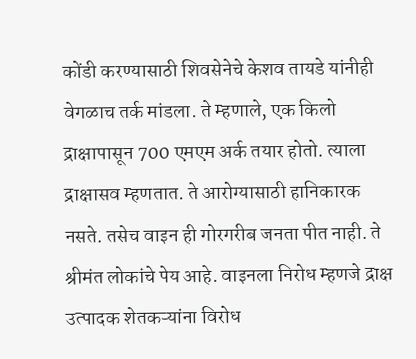कोंडी करण्यासाठी शिवसेनेचे केशव तायडे यांनीही वेगळाच तर्क मांडला. ते म्हणाले, एक किलो द्राक्षापासून 700 एमएम अर्क तयार होतो. त्याला द्राक्षासव म्हणतात. ते आरोग्यासाठी हानिकारक नसते. तसेच वाइन ही गोरगरीब जनता पीत नाही. ते श्रीमंत लोकांचे पेय आहे. वाइनला निरोध म्हणजे द्राक्ष उत्पादक शेतकऱ्यांना विरोध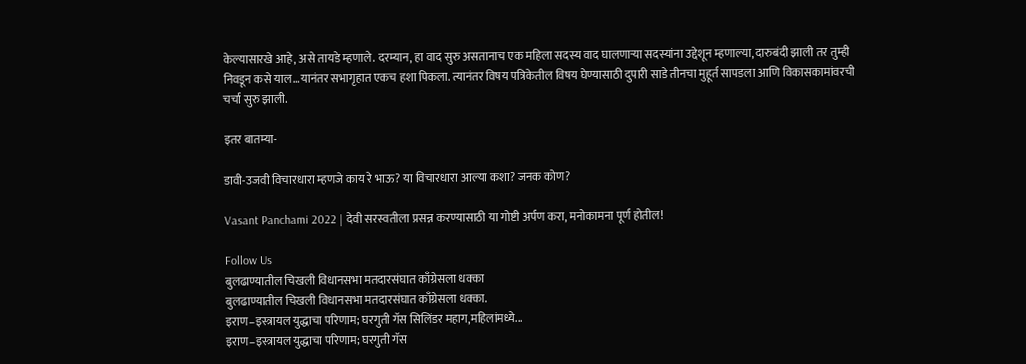केल्यासारखे आहे, असे तायडे म्हणाले. दरम्यान, हा वाद सुरु असतानाच एक महिला सदस्य वाद घालणाऱ्या सदस्यांना उद्देशून म्हणाल्या, दारुबंदी झाली तर तुम्ही निवडून कसे याल…यानंतर सभागृहात एकच हशा पिकला. त्यानंतर विषय पत्रिकेतील विषय घेण्यासाठी दुपारी साडे तीनचा मुहूर्त सापडला आणि विकासकामांवरची चर्चा सुरु झाली.

इतर बातम्या-

डावी-उजवी विचारधारा म्हणजे काय रे भाऊ? या विचारधारा आल्या कशा? जनक कोण?

Vasant Panchami 2022 | देवी सरस्वतीला प्रसन्न करण्यासाठी या गोष्टी अर्पण करा, मनोकामना पूर्ण होतील!

Follow Us
बुलढाण्यातील चिखली विधानसभा मतदारसंघात काँग्रेसला धक्का
बुलढाण्यातील चिखली विधानसभा मतदारसंघात काँग्रेसला धक्का.
इराण–इस्त्रायल युद्धाचा परिणाम; घरगुती गॅस सिलिंडर महाग,महिलांमध्ये...
इराण–इस्त्रायल युद्धाचा परिणाम; घरगुती गॅस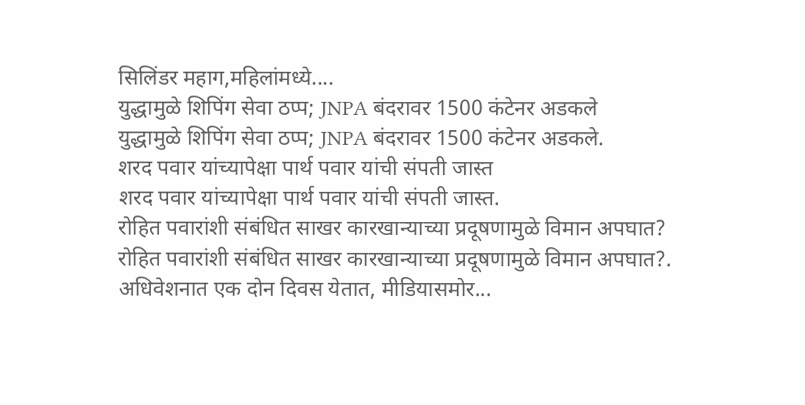सिलिंडर महाग,महिलांमध्ये....
युद्धामुळे शिपिंग सेवा ठप्प; JNPA बंदरावर 1500 कंटेनर अडकले
युद्धामुळे शिपिंग सेवा ठप्प; JNPA बंदरावर 1500 कंटेनर अडकले.
शरद पवार यांच्यापेक्षा पार्थ पवार यांची संपती जास्त
शरद पवार यांच्यापेक्षा पार्थ पवार यांची संपती जास्त.
रोहित पवारांशी संबंधित साखर कारखान्याच्या प्रदूषणामुळे विमान अपघात?
रोहित पवारांशी संबंधित साखर कारखान्याच्या प्रदूषणामुळे विमान अपघात?.
अधिवेशनात एक दोन दिवस येतात, मीडियासमोर...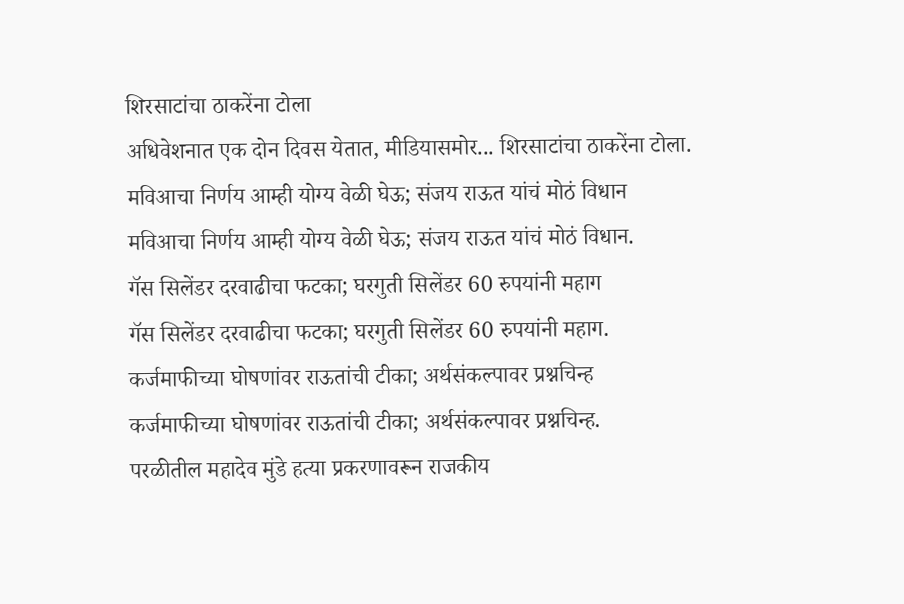शिरसाटांचा ठाकरेंना टोला
अधिवेशनात एक दोन दिवस येतात, मीडियासमोर... शिरसाटांचा ठाकरेंना टोला.
मविआचा निर्णय आम्ही योग्य वेळी घेऊ; संजय राऊत यांचं मोठं विधान
मविआचा निर्णय आम्ही योग्य वेळी घेऊ; संजय राऊत यांचं मोठं विधान.
गॅस सिलेंडर दरवाढीचा फटका; घरगुती सिलेंडर 60 रुपयांनी महाग
गॅस सिलेंडर दरवाढीचा फटका; घरगुती सिलेंडर 60 रुपयांनी महाग.
कर्जमाफीच्या घोषणांवर राऊतांची टीका; अर्थसंकल्पावर प्रश्नचिन्ह
कर्जमाफीच्या घोषणांवर राऊतांची टीका; अर्थसंकल्पावर प्रश्नचिन्ह.
परळीतील महादेव मुंडे हत्या प्रकरणावरून राजकीय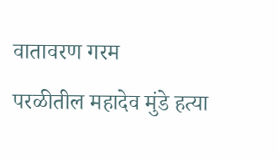वातावरण गरम
परळीतील महादेव मुंडे हत्या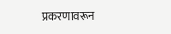प्रकरणावरून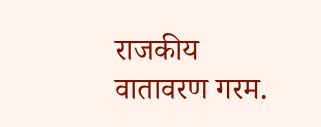राजकीय वातावरण गरम.